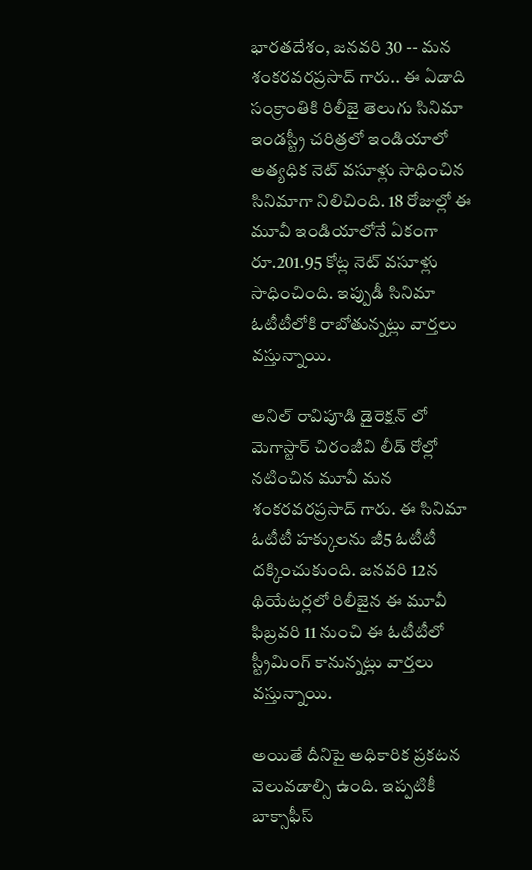భారతదేశం, జనవరి 30 -- మన శంకరవరప్రసాద్ గారు.. ఈ ఏడాది సంక్రాంతికి రిలీజై తెలుగు సినిమా ఇండస్ట్రీ చరిత్రలో ఇండియాలో అత్యధిక నెట్ వసూళ్లు సాధించిన సినిమాగా నిలిచింది. 18 రోజుల్లో ఈ మూవీ ఇండియాలోనే ఏకంగా రూ.201.95 కోట్ల నెట్ వసూళ్లు సాధించింది. ఇప్పుడీ సినిమా ఓటీటీలోకి రాబోతున్నట్లు వార్తలు వస్తున్నాయి.

అనిల్ రావిపూడి డైరెక్షన్ లో మెగాస్టార్ చిరంజీవి లీడ్ రోల్లో నటించిన మూవీ మన శంకరవరప్రసాద్ గారు. ఈ సినిమా ఓటీటీ హక్కులను జీ5 ఓటీటీ దక్కించుకుంది. జనవరి 12న థియేటర్లలో రిలీజైన ఈ మూవీ ఫిబ్రవరి 11 నుంచి ఈ ఓటీటీలో స్ట్రీమింగ్ కానున్నట్లు వార్తలు వస్తున్నాయి.

అయితే దీనిపై అధికారిక ప్రకటన వెలువడాల్సి ఉంది. ఇప్పటికీ బాక్సాఫీస్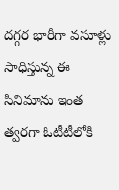దగ్గర భారీగా వసూళ్లు సాధిస్తున్న ఈ సినిమాను ఇంత త్వరగా ఓటీటీలోకి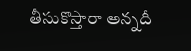తీసుకొస్తారా అన్నదీ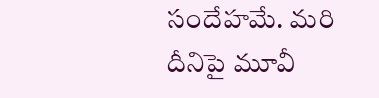సందేహమే. మరి దీనిపై మూవీ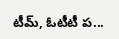టీమ్, ఓటీటీ ప...